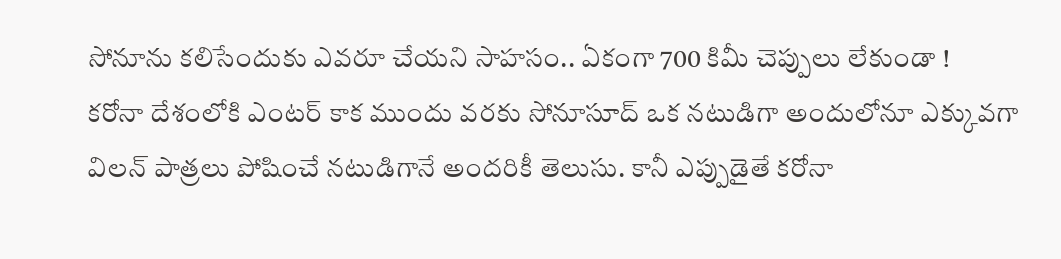సోనూను కలిసేందుకు ఎవరూ చేయని సాహసం.. ఏకంగా 700 కిమీ చెప్పులు లేకుండా !
కరోనా దేశంలోకి ఎంటర్ కాక ముందు వరకు సోనూసూద్ ఒక నటుడిగా అందులోనూ ఎక్కువగా విలన్ పాత్రలు పోషించే నటుడిగానే అందరికీ తెలుసు. కానీ ఎప్పుడైతే కరోనా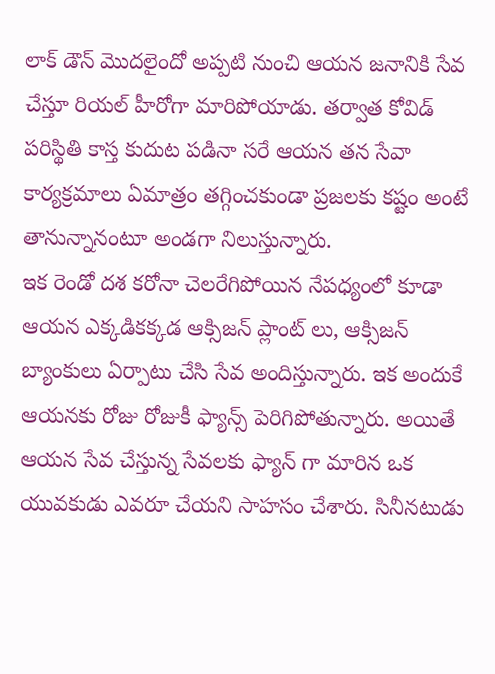లాక్ డౌన్ మొదలైందో అప్పటి నుంచి ఆయన జనానికి సేవ చేస్తూ రియల్ హీరోగా మారిపోయాడు. తర్వాత కోవిడ్ పరిస్థితి కాస్త కుదుట పడినా సరే ఆయన తన సేవా కార్యక్రమాలు ఏమాత్రం తగ్గించకుండా ప్రజలకు కష్టం అంటే తానున్నానంటూ అండగా నిలుస్తున్నారు.
ఇక రెండో దశ కరోనా చెలరేగిపోయిన నేపధ్యంలో కూడా ఆయన ఎక్కడికక్కడ ఆక్సిజన్ ప్లాంట్ లు, ఆక్సిజన్ బ్యాంకులు ఏర్పాటు చేసి సేవ అందిస్తున్నారు. ఇక అందుకే ఆయనకు రోజు రోజుకీ ఫ్యాన్స్ పెరిగిపోతున్నారు. అయితే ఆయన సేవ చేస్తున్న సేవలకు ఫ్యాన్ గా మారిన ఒక యువకుడు ఎవరూ చేయని సాహసం చేశారు. సినీనటుడు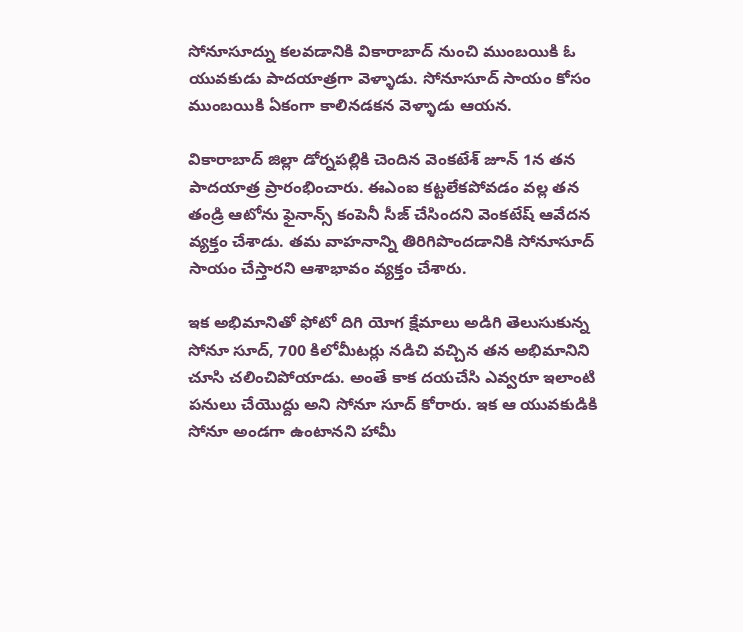సోనూసూద్ను కలవడానికి వికారాబాద్ నుంచి ముంబయికి ఓ యువకుడు పాదయాత్రగా వెళ్ళాడు. సోనూసూద్ సాయం కోసం ముంబయికి ఏకంగా కాలినడకన వెళ్ళాడు ఆయన.

వికారాబాద్ జిల్లా డోర్నపల్లికి చెందిన వెంకటేశ్ జూన్ 1న తన పాదయాత్ర ప్రారంభించారు. ఈఎంఐ కట్టలేకపోవడం వల్ల తన తండ్రి ఆటోను ఫైనాన్స్ కంపెనీ సీజ్ చేసిందని వెంకటేష్ ఆవేదన వ్యక్తం చేశాడు. తమ వాహనాన్ని తిరిగిపొందడానికి సోనూసూద్ సాయం చేస్తారని ఆశాభావం వ్యక్తం చేశారు.

ఇక అభిమానితో ఫోటో దిగి యోగ క్షేమాలు అడిగి తెలుసుకున్న సోనూ సూద్, 700 కిలోమీటర్లు నడిచి వచ్చిన తన అభిమానిని చూసి చలించిపోయాడు. అంతే కాక దయచేసి ఎవ్వరూ ఇలాంటి పనులు చేయొద్దు అని సోనూ సూద్ కోరారు. ఇక ఆ యువకుడికి సోనూ అండగా ఉంటానని హామీ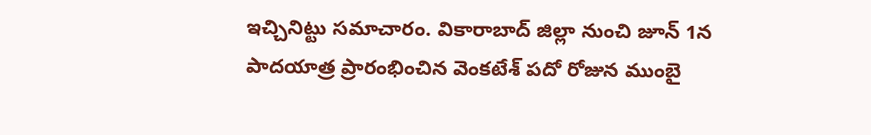ఇచ్చినిట్టు సమాచారం. వికారాబాద్ జిల్లా నుంచి జూన్ 1న పాదయాత్ర ప్రారంభించిన వెంకటేశ్ పదో రోజున ముంబై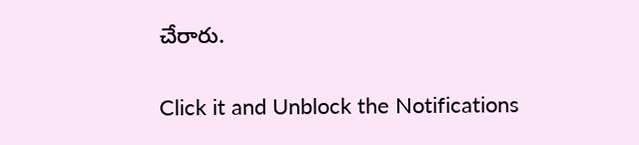చేరారు.


Click it and Unblock the Notifications